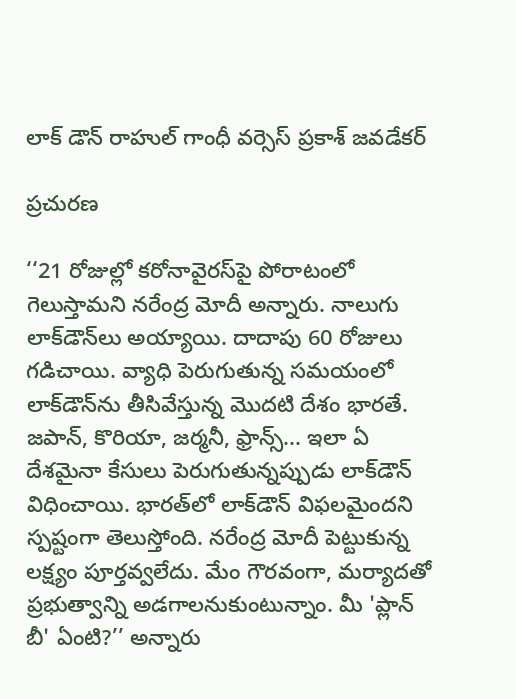లాక్ డౌన్ రాహుల్ గాంధీ వ‌ర్సెస్ ప్ర‌కాశ్ జ‌వ‌డేక‌ర్

ప్రచురణ

‘‘21 రోజుల్లో కరోనావైరస్‌పై పోరాటంలో గెలుస్తామని నరేంద్ర మోదీ అన్నారు. నాలుగు లాక్‌డౌన్‌లు అయ్యాయి. దాదాపు 60 రోజులు గడిచాయి. వ్యాధి పెరుగుతున్న సమయంలో లాక్‌డౌన్‌ను తీసివేస్తున్న మొదటి దేశం భారతే. జపాన్, కొరియా, జర్మనీ, ఫ్రాన్స్... ఇలా ఏ దేశమైనా కేసులు పెరుగుతున్నప్పుడు లాక్‌డౌన్ విధించాయి. భారత్‌లో లాక్‌డౌన్ విఫలమైందని స్పష్టంగా తెలుస్తోంది. నరేంద్ర మోదీ పెట్టుకున్న లక్ష్యం పూర్తవ్వలేదు. మేం గౌరవంగా, మర్యాదతో ప్రభుత్వాన్ని అడగాలనుకుంటున్నాం. మీ 'ప్లాన్ బీ' ఏంటి?’’ అన్నారు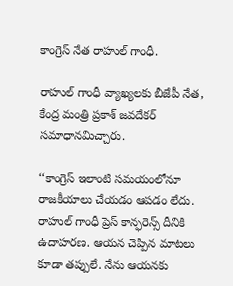కాంగ్రెస్ నేత రాహుల్ గాంధీ.

రాహుల్ గాంధీ వ్యాఖ్యలకు బీజేపీ నేత, కేంద్ర మంత్రి ప్రకాశ్ జవదేకర్ సమాధానమిచ్చారు.

‘‘కాంగ్రెస్ ఇలాంటి సమయంలోనూ రాజకీయాలు చేయడం ఆపడం లేదు. రాహుల్ గాంధీ ప్రెస్ కాన్ఫరెన్స్ దీనికి ఉదాహరణ. ఆయన చెప్పిన మాటలు కూడా తప్పులే. నేను ఆయనకు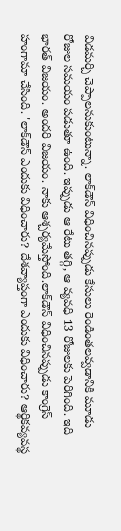విడమర్చి చెప్పాలనుకుంటున్నా. లాక్‌డౌన్ విధించినప్పుడు కేసులు రెండింతలవ్వడానికి మూడు రోజుల సమయం పడుతూ ఉంది. ఇప్పుడు ఆ రేటు తగ్గి, ఆ వ్యవధి 13 రోజులకు పెరిగింది. ఇది భారత్ విజయం. అందరి విజయం. నాకు ఆశ్చర్యమేస్తోంది.లాక్‌డౌన్ విధించినప్పుడు కాంగ్రెస్ హంగామా చేసింది. 'లాక్‌డౌన్ ఎందుకు విధించారు? దేశవ్యాప్తంగా ఎందుకు విధించారు? ఆర్థికవ్యవస్థ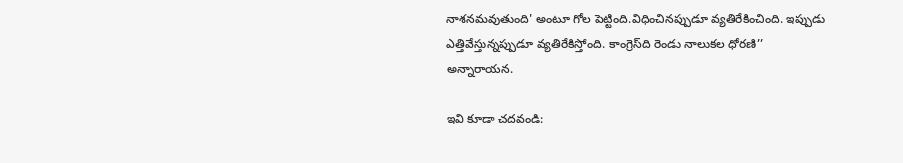నాశనమవుతుంది' అంటూ గోల పెట్టింది.విధించినప్పుడూ వ్యతిరేకించింది. ఇప్పుడు ఎత్తివేస్తున్నప్పుడూ వ్యతిరేకిస్తోంది. కాంగ్రెస్‌ది రెండు నాలుకల ధోరణి’’ అన్నారాయన.

ఇవి కూడా చదవండి: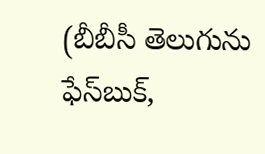(బీబీసీ తెలుగును ఫేస్‌బుక్,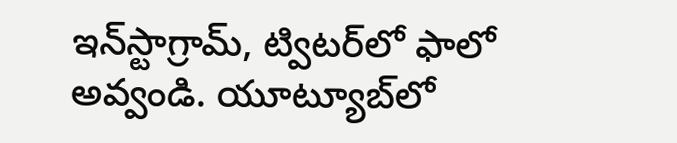ఇన్‌స్టాగ్రామ్‌, ట్విటర్‌లో ఫాలో అవ్వండి. యూట్యూబ్‌లో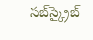సబ్‌స్క్రైబ్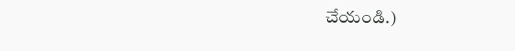చేయండి.)